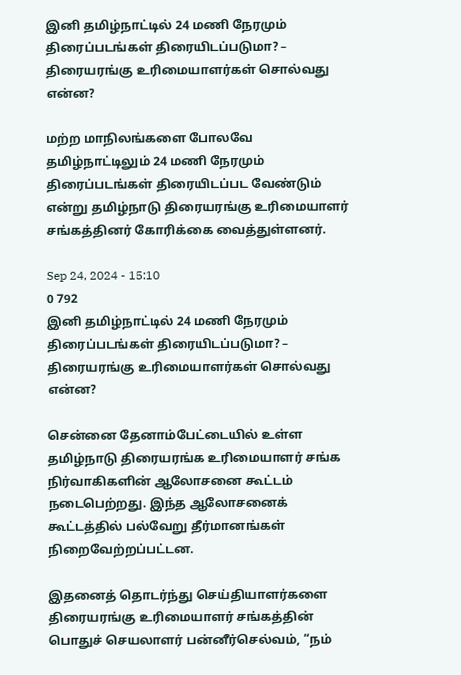இனி தமிழ்நாட்டில் 24 மணி நேரமும் திரைப்படங்கள் திரையிடப்படுமா? – திரையரங்கு உரிமையாளர்கள் சொல்வது என்ன?

மற்ற மாநிலங்களை போலவே தமிழ்நாட்டிலும் 24 மணி நேரமும் திரைப்படங்கள் திரையிடப்பட வேண்டும் என்று தமிழ்நாடு திரையரங்கு உரிமையாளர் சங்கத்தினர் கோரிக்கை வைத்துள்ளனர்.

Sep 24, 2024 - 15:10
0 792
இனி தமிழ்நாட்டில் 24 மணி நேரமும் திரைப்படங்கள் திரையிடப்படுமா? – திரையரங்கு உரிமையாளர்கள் சொல்வது என்ன?

சென்னை தேனாம்பேட்டையில் உள்ள தமிழ்நாடு திரையரங்க உரிமையாளர் சங்க நிர்வாகிகளின் ஆலோசனை கூட்டம் நடைபெற்றது. இந்த ஆலோசனைக் கூட்டத்தில் பல்வேறு தீர்மானங்கள் நிறைவேற்றப்பட்டன.

இதனைத் தொடர்ந்து செய்தியாளர்களை திரையரங்கு உரிமையாளர் சங்கத்தின் பொதுச் செயலாளர் பன்னீர்செல்வம், “நம்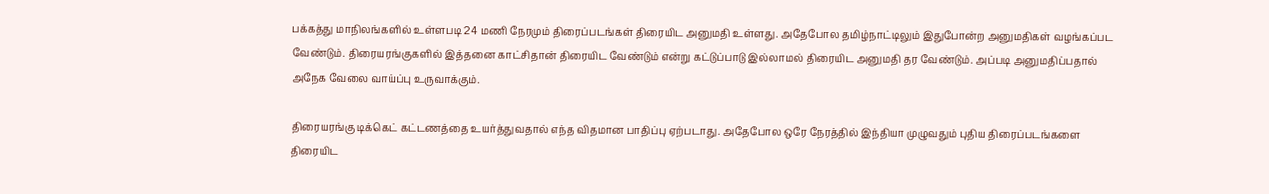பக்கத்து மாநிலங்களில் உள்ளபடி 24 மணி நேரமும் திரைப்படங்கள் திரையிட அனுமதி உள்ளது. அதேபோல தமிழ்நாட்டிலும் இதுபோன்ற அனுமதிகள் வழங்கப்பட வேண்டும். திரையரங்குகளில் இத்தனை காட்சிதான் திரையிட வேண்டும் என்று கட்டுப்பாடு இல்லாமல் திரையிட அனுமதி தர வேண்டும். அப்படி அனுமதிப்பதால் அநேக வேலை வாய்ப்பு உருவாக்கும்.

திரையரங்கு டிக்கெட் கட்டணத்தை உயர்த்துவதால் எந்த விதமான பாதிப்பு ஏற்படாது. அதேபோல ஒரே நேரத்தில் இந்தியா முழுவதும் புதிய திரைப்படங்களை திரையிட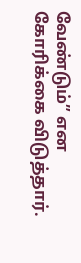வேண்டும்” என கோரிக்கை விடுத்தார்.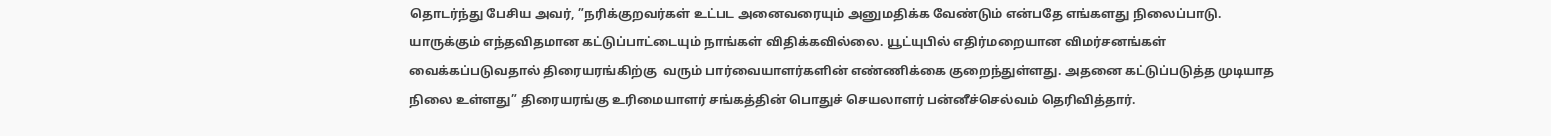தொடர்ந்து பேசிய அவர், ”நரிக்குறவர்கள் உட்பட அனைவரையும் அனுமதிக்க வேண்டும் என்பதே எங்களது நிலைப்பாடு. யாருக்கும் எந்தவிதமான கட்டுப்பாட்டையும் நாங்கள் விதிக்கவில்லை. யூட்யுபில் எதிர்மறையான விமர்சனங்கள் வைக்கப்படுவதால் திரையரங்கிற்கு  வரும் பார்வையாளர்களின் எண்ணிக்கை குறைந்துள்ளது. அதனை கட்டுப்படுத்த முடியாத நிலை உள்ளது” திரையரங்கு உரிமையாளர் சங்கத்தின் பொதுச் செயலாளர் பன்னீச்செல்வம் தெரிவித்தார்.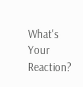What's Your Reaction?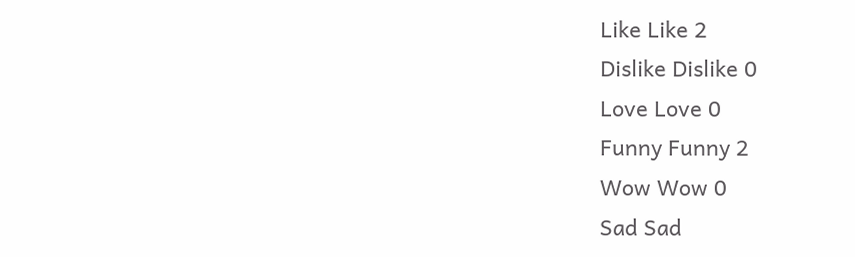Like Like 2
Dislike Dislike 0
Love Love 0
Funny Funny 2
Wow Wow 0
Sad Sad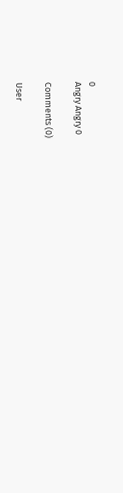0
Angry Angry 0

Comments (0)

User